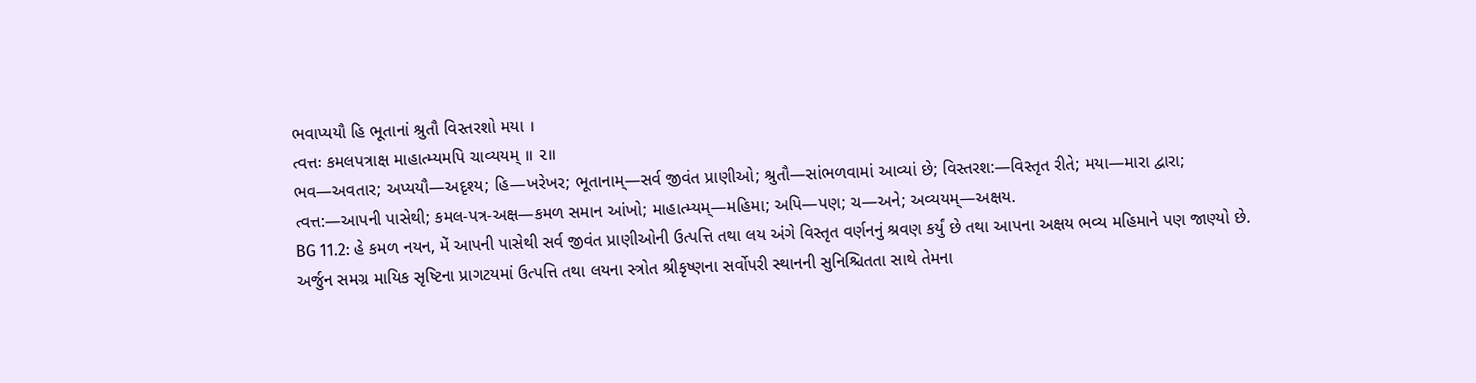ભવાપ્યયૌ હિ ભૂતાનાં શ્રુતૌ વિસ્તરશો મયા ।
ત્વત્તઃ કમલપત્રાક્ષ માહાત્મ્યમપિ ચાવ્યયમ્ ॥ ૨॥
ભવ—અવતાર; અપ્યયૌ—અદૃશ્ય; હિ—ખરેખર; ભૂતાનામ્—સર્વ જીવંત પ્રાણીઓ; શ્રુતૌ—સાંભળવામાં આવ્યાં છે; વિસ્તરશ:—વિસ્તૃત રીતે; મયા—મારા દ્વારા; ત્વત્ત:—આપની પાસેથી; કમલ-પત્ર-અક્ષ—કમળ સમાન આંખો; માહાત્મ્યમ્—મહિમા; અપિ—પણ; ચ—અને; અવ્યયમ્—અક્ષય.
BG 11.2: હે કમળ નયન, મેં આપની પાસેથી સર્વ જીવંત પ્રાણીઓની ઉત્પત્તિ તથા લય અંગે વિસ્તૃત વર્ણનનું શ્રવણ કર્યું છે તથા આપના અક્ષય ભવ્ય મહિમાને પણ જાણ્યો છે.
અર્જુન સમગ્ર માયિક સૃષ્ટિના પ્રાગટયમાં ઉત્પત્તિ તથા લયના સ્ત્રોત શ્રીકૃષ્ણના સર્વોપરી સ્થાનની સુનિશ્ચિતતા સાથે તેમના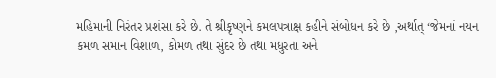મહિમાની નિરંતર પ્રશંસા કરે છે. તે શ્રીકૃષ્ણને કમલપત્રાક્ષ કહીને સંબોધન કરે છે ,અર્થાત્ ‘જેમનાં નયન કમળ સમાન વિશાળ, કોમળ તથા સુંદર છે તથા મધુરતા અને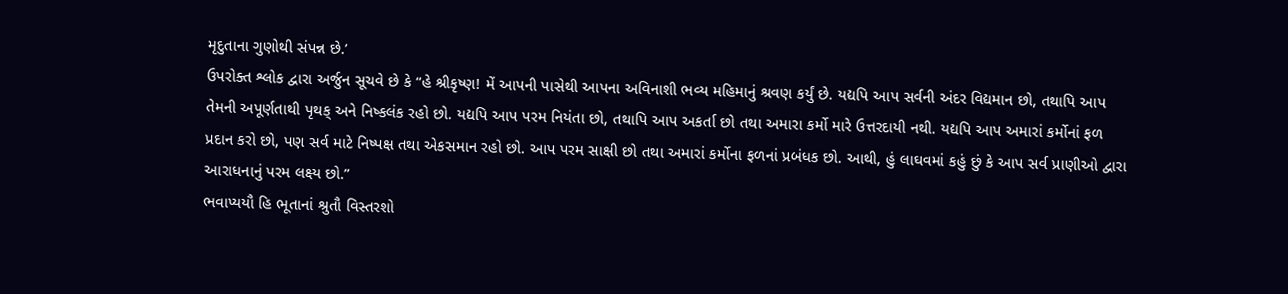મૃદુતાના ગુણોથી સંપન્ન છે.’
ઉપરોક્ત શ્લોક દ્વારા અર્જુન સૂચવે છે કે “હે શ્રીકૃષ્ણ! મેં આપની પાસેથી આપના અવિનાશી ભવ્ય મહિમાનું શ્રવણ કર્યું છે. યદ્યપિ આપ સર્વની અંદર વિદ્યમાન છો, તથાપિ આપ તેમની અપૂર્ણતાથી પૃથક્ અને નિષ્કલંક રહો છો. યદ્યપિ આપ પરમ નિયંતા છો, તથાપિ આપ અકર્તા છો તથા અમારા કર્મો મારે ઉત્તરદાયી નથી. યદ્યપિ આપ અમારાં કર્મોનાં ફળ પ્રદાન કરો છો, પણ સર્વ માટે નિષ્પક્ષ તથા એકસમાન રહો છો. આપ પરમ સાક્ષી છો તથા અમારાં કર્મોના ફળનાં પ્રબંધક છો. આથી, હું લાઘવમાં કહું છું કે આપ સર્વ પ્રાણીઓ દ્વારા આરાધનાનું પરમ લક્ષ્ય છો.”
ભવાપ્યયૌ હિ ભૂતાનાં શ્રુતૌ વિસ્તરશો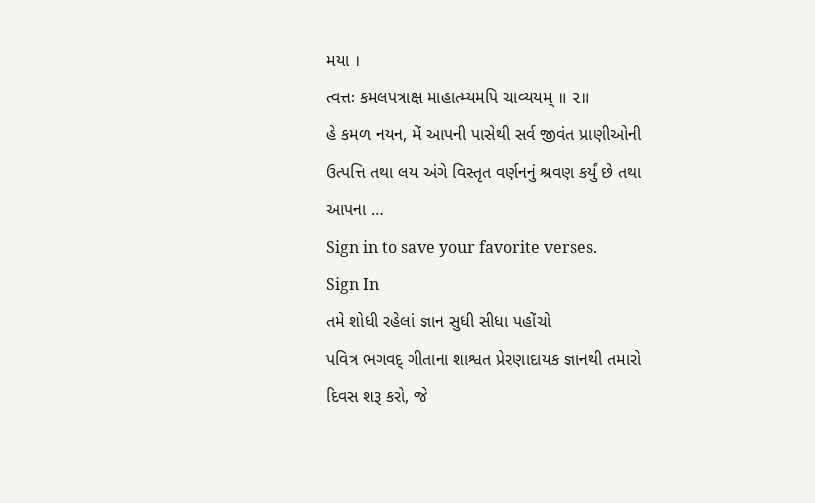મયા ।
ત્વત્તઃ કમલપત્રાક્ષ માહાત્મ્યમપિ ચાવ્યયમ્ ॥ ૨॥
હે કમળ નયન, મેં આપની પાસેથી સર્વ જીવંત પ્રાણીઓની ઉત્પત્તિ તથા લય અંગે વિસ્તૃત વર્ણનનું શ્રવણ કર્યું છે તથા આપના …
Sign in to save your favorite verses.
Sign In
તમે શોધી રહેલાં જ્ઞાન સુધી સીધા પહોંચો
પવિત્ર ભગવદ્ ગીતાના શાશ્વત પ્રેરણાદાયક જ્ઞાનથી તમારો દિવસ શરૂ કરો, જે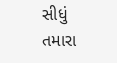સીધું તમારા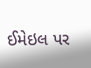ઈમેઇલ પર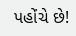પહોંચે છે!